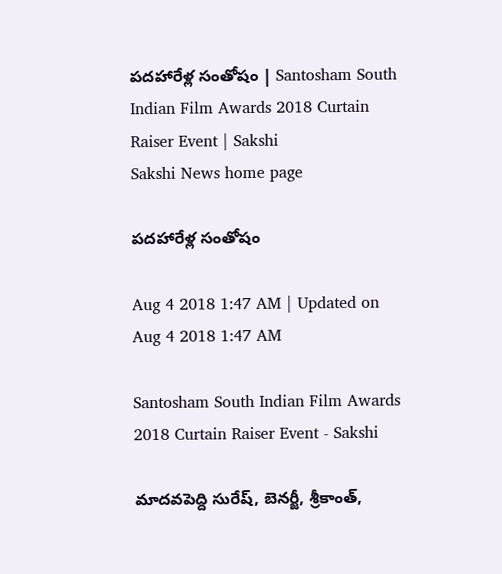పదహారేళ్ల సంతోషం | Santosham South Indian Film Awards 2018 Curtain Raiser Event | Sakshi
Sakshi News home page

పదహారేళ్ల సంతోషం

Aug 4 2018 1:47 AM | Updated on Aug 4 2018 1:47 AM

Santosham South Indian Film Awards 2018 Curtain Raiser Event - Sakshi

మాదవపెద్ది సురేష్, బెనర్జీ, శ్రీకాంత్,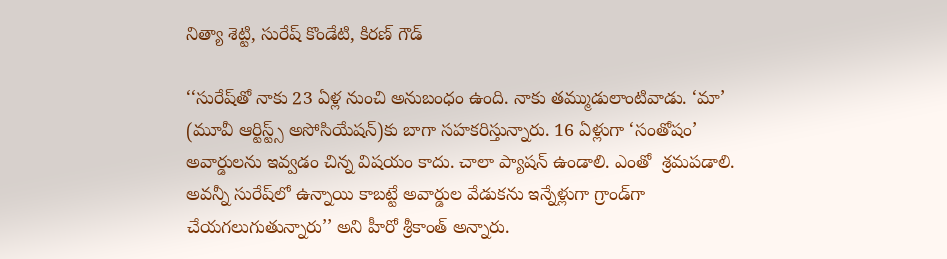నిత్యా శెట్టి, సురేష్‌ కొండేటి, కిరణ్‌ గౌడ్‌

‘‘సురేష్‌తో నాకు 23 ఏళ్ల నుంచి అనుబంధం ఉంది. నాకు తమ్ముడులాంటివాడు. ‘మా’ (మూవీ ఆర్టిస్ట్స్‌ అసోసియేషన్‌)కు బాగా సహకరిస్తున్నారు. 16 ఏళ్లుగా ‘సంతోషం’ అవార్డులను ఇవ్వడం చిన్న విషయం కాదు. చాలా ప్యాషన్‌ ఉండాలి. ఎంతో  శ్రమపడాలి. అవన్నీ సురేష్‌లో ఉన్నాయి కాబట్టే అవార్డుల వేడుకను ఇన్నేళ్లుగా గ్రాండ్‌గా చేయగలుగుతున్నారు’’ అని హీరో శ్రీకాంత్‌ అన్నారు.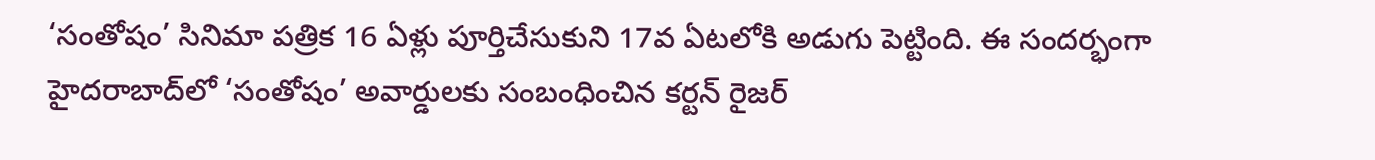‘సంతోషం’ సినిమా పత్రిక 16 ఏళ్లు పూర్తిచేసుకుని 17వ ఏటలోకి అడుగు పెట్టింది. ఈ సందర్భంగా హైదరాబాద్‌లో ‘సంతోషం’ అవార్డులకు సంబంధించిన కర్టన్‌ రైజర్‌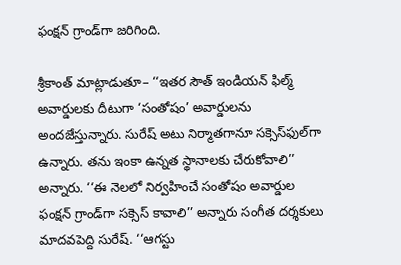ఫంక్షన్‌ గ్రాండ్‌గా జరిగింది.

శ్రీకాంత్‌ మాట్లాడుతూ– ‘‘ఇతర సౌత్‌ ఇండియన్‌ ఫిల్మ్‌ అవార్డులకు దీటుగా ‘సంతోషం’ అవార్డులను అందజేస్తున్నారు. సురేష్‌ అటు నిర్మాతగానూ సక్సెస్‌ఫుల్‌గా ఉన్నారు. తను ఇంకా ఉన్నత స్థానాలకు చేరుకోవాలి’’ అన్నారు. ‘‘ఈ నెలలో నిర్వహించే సంతోషం అవార్డుల ఫంక్షన్‌ గ్రాండ్‌గా సక్సెస్‌ కావాలి’’ అన్నారు సంగీత దర్శకులు మాదవపెద్ది సురేష్‌. ‘‘ఆగస్టు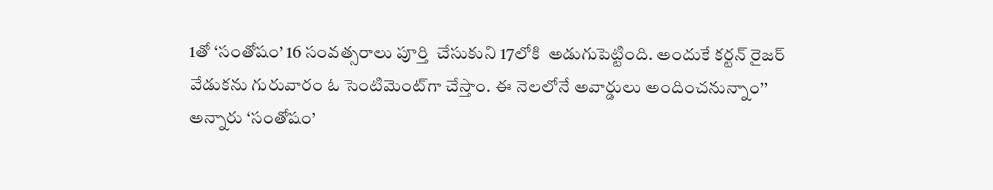1తో ‘సంతోషం’ 16 సంవత్సరాలు పూర్తి  చేసుకుని 17లోకి  అడుగుపెట్టింది. అందుకే కర్టన్‌ రైజర్‌ వేడుకను గురువారం ఓ సెంటిమెంట్‌గా చేస్తాం. ఈ నెలలోనే అవార్డులు అందించనున్నాం’’ అన్నారు ‘సంతోషం’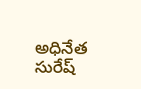అధినేత సురేష్‌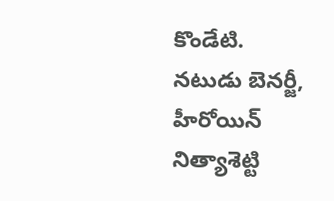కొండేటి. నటుడు బెనర్జీ, హీరోయిన్‌ నిత్యాశెట్టి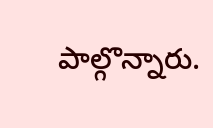పాల్గొన్నారు.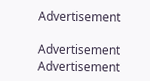Advertisement

Advertisement
Advertisement